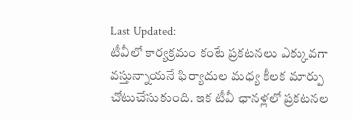Last Updated:
టీవీలో కార్యక్రమం కంటే ప్రకటనలు ఎక్కువగా వస్తున్నాయనే ఫిర్యాదుల మధ్య కీలక మార్పు చోటుచేసుకుంది. ఇక టీవీ ఛానళ్లలో ప్రకటనల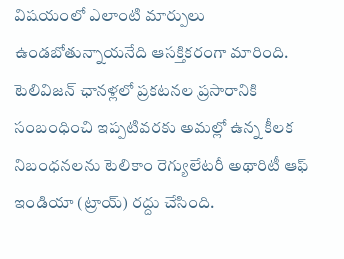విషయంలో ఎలాంటి మార్పులు ఉండబోతున్నాయనేది ఆసక్తికరంగా మారింది.
టెలివిజన్ ఛానళ్లలో ప్రకటనల ప్రసారానికి సంబంధించి ఇప్పటివరకు అమల్లో ఉన్న కీలక నిబంధనలను టెలికాం రెగ్యులేటరీ అథారిటీ ఆఫ్ ఇండియా (ట్రాయ్) రద్దు చేసింది.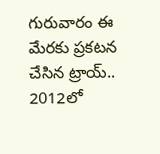గురువారం ఈ మేరకు ప్రకటన చేసిన ట్రాయ్.. 2012లో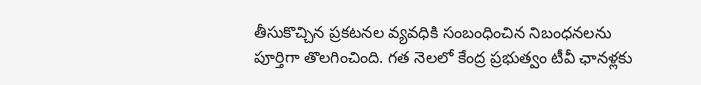తీసుకొచ్చిన ప్రకటనల వ్యవధికి సంబంధించిన నిబంధనలను పూర్తిగా తొలగించింది. గత నెలలో కేంద్ర ప్రభుత్వం టీవీ ఛానళ్లకు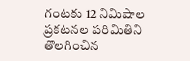గంటకు 12 నిమిషాల ప్రకటనల పరిమితిని తొలగించిన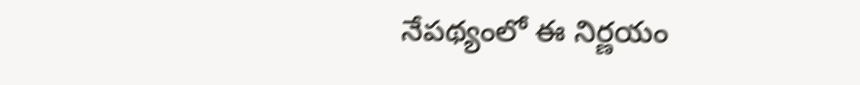నేపథ్యంలో ఈ నిర్ణయం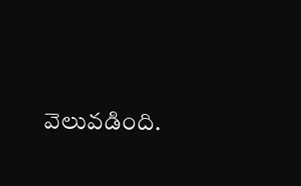వెలువడింది.